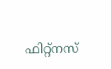ഫിറ്റ്നസ്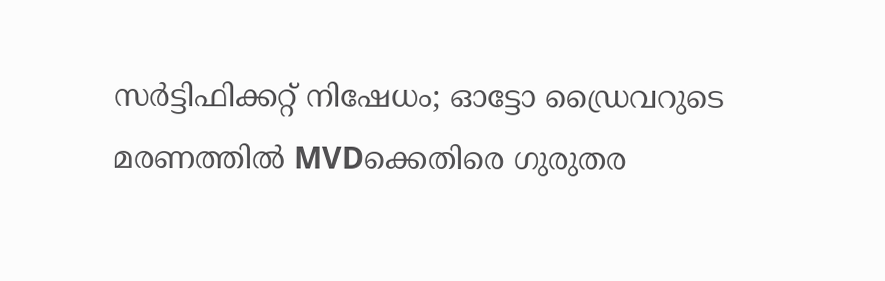സർട്ടിഫിക്കറ്റ് നിഷേധം; ഓട്ടോ ഡ്രൈവറുടെ മരണത്തിൽ MVDക്കെതിരെ ഗുരുതര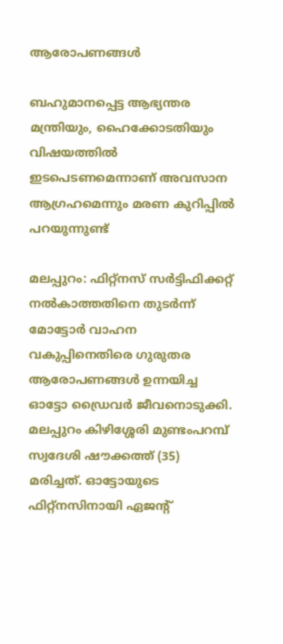ആരോപണങ്ങൾ

ബഹുമാനപ്പെട്ട ആഭ്യന്തര മന്ത്രിയും, ഹൈക്കോടതിയും വിഷയത്തില്‍ ഇടപെടണമെന്നാണ് അവസാന ആഗ്രഹമെന്നും മരണ കുറിപ്പില്‍ പറയുന്നുണ്ട്

മലപ്പുറം: ഫിറ്റ്‌നസ് സര്‍ട്ടിഫിക്കറ്റ് നല്‍കാത്തതിനെ തുടര്‍ന്ന് മോട്ടോര്‍ വാഹന വകുപ്പിനെതിരെ ഗുരുതര ആരോപണങ്ങള്‍ ഉന്നയിച്ച ഓട്ടോ ഡ്രൈവര്‍ ജീവനൊടുക്കി. മലപ്പുറം കിഴിശ്ശേരി മുണ്ടംപറമ്പ് സ്വദേശി ഷൗക്കത്ത് (35) മരിച്ചത്. ഓട്ടോയുടെ ഫിറ്റ്‌നസിനായി ഏജന്റ്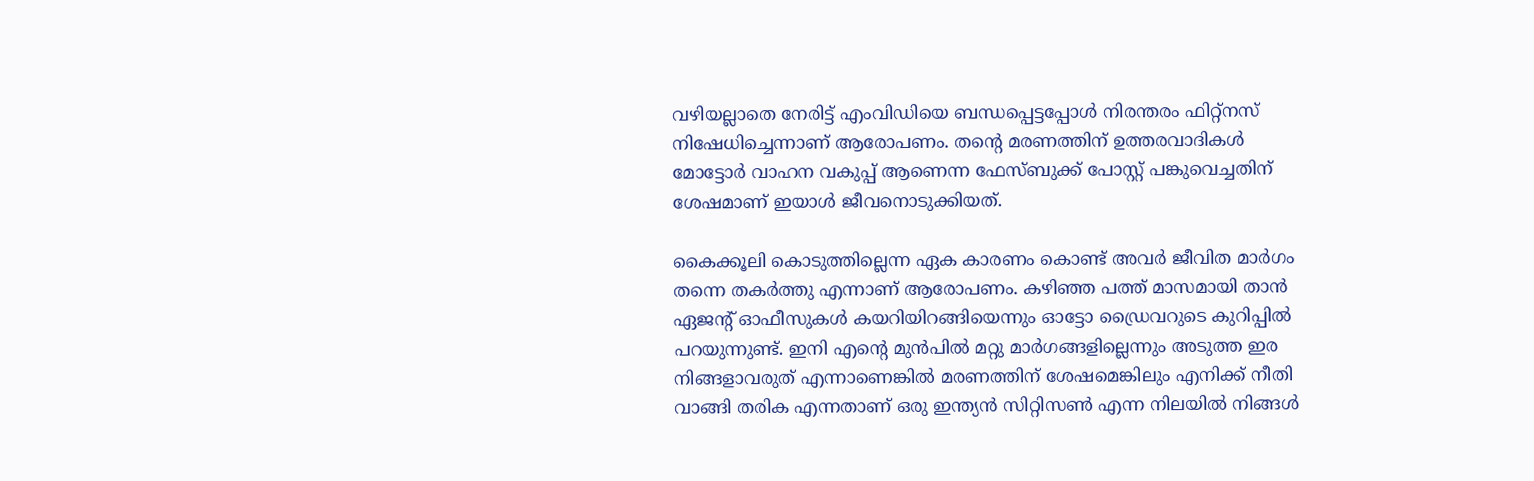വഴിയല്ലാതെ നേരിട്ട് എംവിഡിയെ ബന്ധപ്പെട്ടപ്പോള്‍ നിരന്തരം ഫിറ്റ്‌നസ് നിഷേധിച്ചെന്നാണ് ആരോപണം. തന്റെ മരണത്തിന് ഉത്തരവാദികള്‍ മോട്ടോര്‍ വാഹന വകുപ്പ് ആണെന്ന ഫേസ്ബുക്ക് പോസ്റ്റ് പങ്കുവെച്ചതിന് ശേഷമാണ് ഇയാള്‍ ജീവനൊടുക്കിയത്.

കൈക്കൂലി കൊടുത്തില്ലെന്ന ഏക കാരണം കൊണ്ട് അവര്‍ ജീവിത മാര്‍ഗം തന്നെ തകര്‍ത്തു എന്നാണ് ആരോപണം. കഴിഞ്ഞ പത്ത് മാസമായി താന്‍ ഏജന്റ് ഓഫീസുകള്‍ കയറിയിറങ്ങിയെന്നും ഓട്ടോ ഡ്രൈവറുടെ കുറിപ്പില്‍ പറയുന്നുണ്ട്. ഇനി എന്റെ മുന്‍പില്‍ മറ്റു മാര്‍ഗങ്ങളില്ലെന്നും അടുത്ത ഇര നിങ്ങളാവരുത് എന്നാണെങ്കില്‍ മരണത്തിന് ശേഷമെങ്കിലും എനിക്ക് നീതി വാങ്ങി തരിക എന്നതാണ് ഒരു ഇന്ത്യന്‍ സിറ്റിസണ്‍ എന്ന നിലയില്‍ നിങ്ങള്‍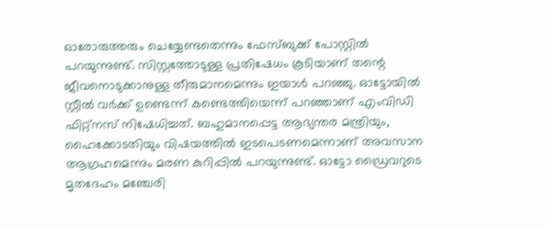ഓരോരുത്തരും ചെയ്യേണ്ടതെന്നും ഫേസ്ബുക്ക് പോസ്റ്റില്‍ പറയുന്നുണ്ട്. സിസ്റ്റത്തോടുള്ള പ്രതിഷേധം കൂടിയാണ് തന്റെ ജീവനൊടുക്കാനുള്ള തീരുമാനമെന്നും ഇയാള്‍ പറഞ്ഞു. ഓട്ടോയില്‍ സ്റ്റീല്‍ വര്‍ക്ക് ഉണ്ടെന്ന് കണ്ടെത്തിയെന്ന് പറഞ്ഞാണ് എംവിഡി ഫിറ്റ്‌നസ് നിഷേധിച്ചത്. ബഹുമാനപ്പെട്ട ആഭ്യന്തര മന്ത്രിയും, ഹൈക്കോടതിയും വിഷയത്തില്‍ ഇടപെടണമെന്നാണ് അവസാന ആഗ്രഹമെന്നും മരണ കുറിപ്പില്‍ പറയുന്നുണ്ട്. ഓട്ടോ ഡ്രൈവറുടെ മൃതദേഹം മഞ്ചേരി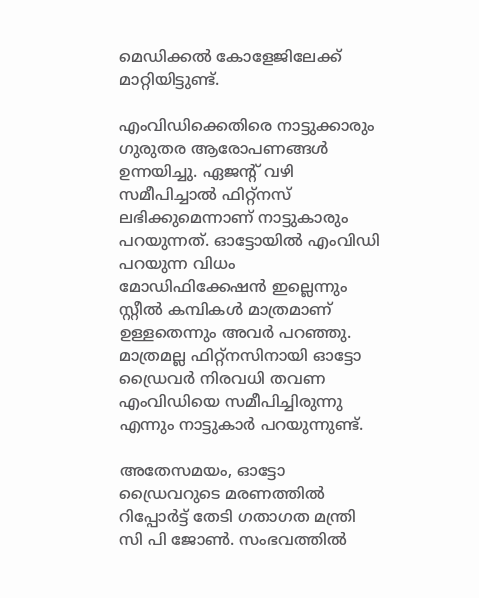മെഡിക്കല്‍ കോളേജിലേക്ക് മാറ്റിയിട്ടുണ്ട്.

എംവിഡിക്കെതിരെ നാട്ടുക്കാരും ഗുരുതര ആരോപണങ്ങൾ ഉന്നയിച്ചു. ഏജൻ്റ് വഴി സമീപിച്ചാൽ ഫിറ്റ്നസ് ലഭിക്കുമെന്നാണ് നാട്ടുകാരും പറയുന്നത്. ഓട്ടോയിൽ എംവിഡി പറയുന്ന വിധം മോഡിഫിക്കേഷൻ ഇല്ലെന്നും സ്റ്റീൽ കമ്പികൾ മാത്രമാണ് ഉള്ളതെന്നും അവർ പറഞ്ഞു. മാത്രമല്ല ഫിറ്റ്നസിനായി ഓട്ടോ ഡ്രൈവർ നിരവധി തവണ എംവിഡിയെ സമീപിച്ചിരുന്നു എന്നും നാട്ടുകാർ പറയുന്നുണ്ട്.

അതേസമയം, ഓട്ടോ ഡ്രൈവറുടെ മരണത്തില്‍ റിപ്പോര്‍ട്ട് തേടി ഗതാഗത മന്ത്രി സി പി ജോണ്‍. സംഭവത്തില്‍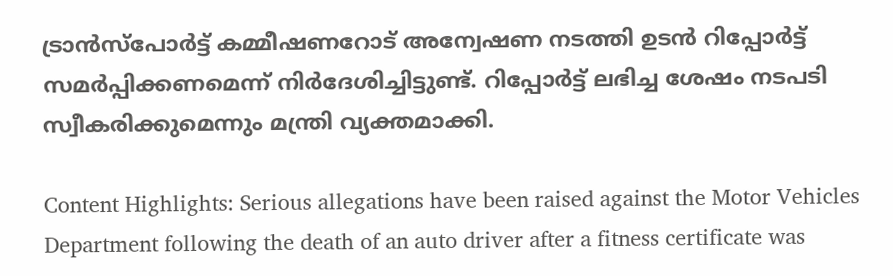ട്രാന്‍സ്‌പോര്‍ട്ട് കമ്മീഷണറോട് അന്വേഷണ നടത്തി ഉടന്‍ റിപ്പോര്‍ട്ട് സമര്‍പ്പിക്കണമെന്ന് നിര്‍ദേശിച്ചിട്ടുണ്ട്. റിപ്പോര്‍ട്ട് ലഭിച്ച ശേഷം നടപടി സ്വീകരിക്കുമെന്നും മന്ത്രി വ്യക്തമാക്കി.

Content Highlights: Serious allegations have been raised against the Motor Vehicles Department following the death of an auto driver after a fitness certificate was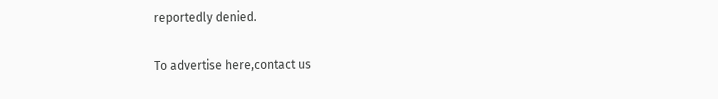reportedly denied.

To advertise here,contact us